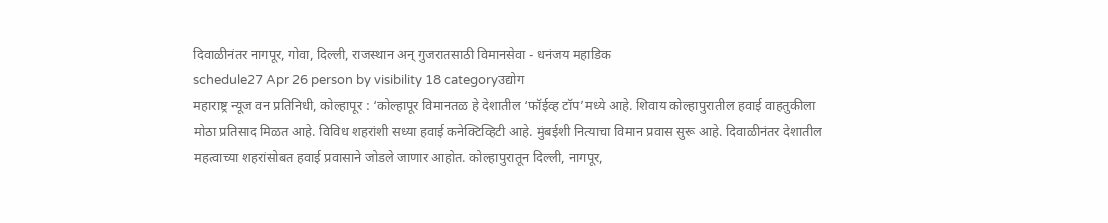दिवाळीनंतर नागपूर, गोवा, दिल्ली, राजस्थान अन् गुजरातसाठी विमानसेवा - धनंजय महाडिक
schedule27 Apr 26 person by visibility 18 categoryउद्योग
महाराष्ट्र न्यूज वन प्रतिनिधी, कोल्हापूर : ‘कोल्हापूर विमानतळ हे देशातील ‘फॉईव्ह टॉप’मध्ये आहे. शिवाय कोल्हापुरातील हवाई वाहतुकीला मोठा प्रतिसाद मिळत आहे. विविध शहरांशी सध्या हवाई कनेक्टिव्हिटी आहे. मुंबईशी नित्याचा विमान प्रवास सुरू आहे. दिवाळीनंतर देशातील महत्वाच्या शहरांसोबत हवाई प्रवासाने जोडले जाणार आहोत. कोल्हापुरातून दिल्ली, नागपूर,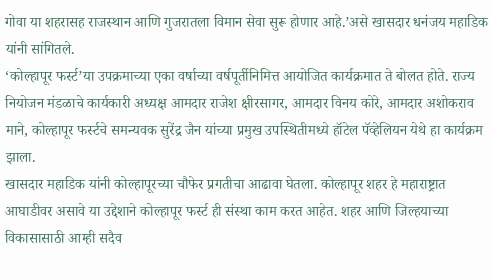गोवा या शहरासह राजस्थान आणि गुजरातला विमान सेवा सुरू होणार आहे.’असे खासदार धनंजय महाडिक यांनी सांगितले.
‘कोल्हापूर फर्स्ट’या उपक्रमाच्या एका वर्षाच्या वर्षपूर्तीनिमित्त आयोजित कार्यक्रमात ते बोलत होते. राज्य नियोजन मंडळाचे कार्यकारी अध्यक्ष आमदार राजेश क्षीरसागर, आमदार विनय कोरे, आमदार अशोकराव माने, कोल्हापूर फर्स्टचे समन्यवक सुरेंद्र जैन यांच्या प्रमुख उपस्थितीमध्ये हॉटेल पॅव्हेलियन येथे हा कार्यक्रम झाला.
खासदार महाडिक यांनी कोल्हापूरच्या चौफेर प्रगतीचा आढावा घेतला. कोल्हापूर शहर हे महाराष्ट्रात आघाडीवर असावे या उद्देशाने कोल्हापूर फर्स्ट ही संस्था काम करत आहेत. शहर आणि जिल्हयाच्या विकासासाठी आम्ही सदैव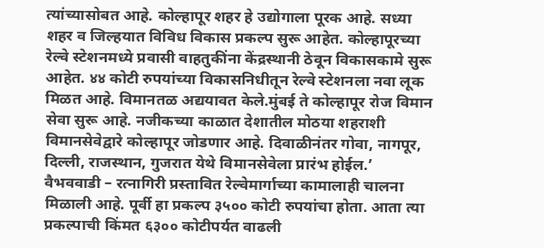त्यांच्यासोबत आहे. कोल्हापूर शहर हे उद्योगाला पूरक आहे. सध्या शहर व जिल्हयात विविध विकास प्रकल्प सुरू आहेत. कोल्हापूरच्या रेल्वे स्टेशनमध्ये प्रवासी वाहतुकींना केंद्रस्थानी ठेवून विकासकामे सुरू आहेत. ४४ कोटी रुपयांच्या विकासनिधीतून रेल्वे स्टेशनला नवा लूक मिळत आहे. विमानतळ अद्ययावत केले.मुंबई ते कोल्हापूर रोज विमान सेवा सुरू आहे. नजीकच्या काळात देशातील मोठया शहराशी विमानसेवेद्वारे कोल्हापूर जोडणार आहे. दिवाळीनंतर गोवा, नागपूर, दिल्ली, राजस्थान, गुजरात येथे विमानसेवेला प्रारंभ होईल.’
वैभववाडी – रत्नागिरी प्रस्तावित रेल्वेमार्गाच्या कामालाही चालना मिळाली आहे. पूर्वी हा प्रकल्प ३५०० कोटी रुपयांचा होता. आता त्या प्रकल्पाची किंमत ६३०० कोटीपर्यत वाढली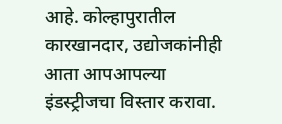आहे. कोल्हापुरातील कारखानदार, उद्योजकांनीही आता आपआपल्या इंडस्ट्रीजचा विस्तार करावा.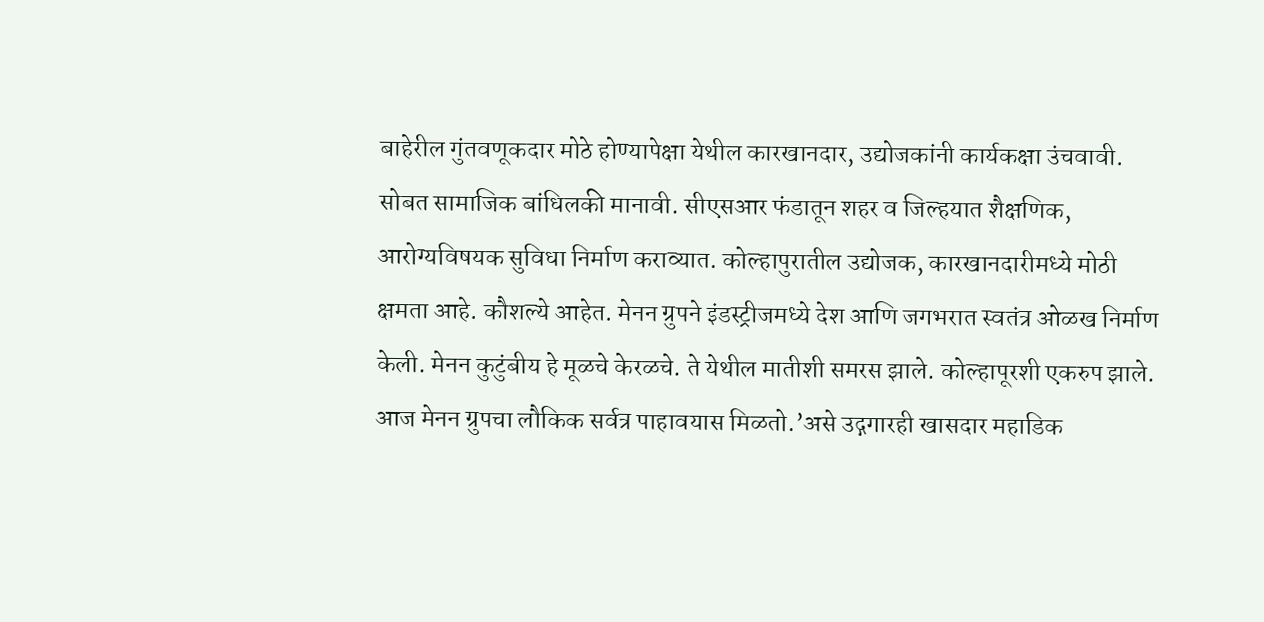बाहेरील गुंतवणूकदार मोठे होण्यापेक्षा येथील कारखानदार, उद्योजकांनी कार्यकक्षा उंचवावी. सोबत सामाजिक बांधिलकी मानावी. सीएसआर फंडातून शहर व जिल्हयात शैक्षणिक, आरोग्यविषयक सुविधा निर्माण कराव्यात. कोल्हापुरातील उद्योजक, कारखानदारीमध्ये मोठी क्षमता आहे. कौशल्ये आहेत. मेनन ग्रुपने इंडस्ट्रीजमध्ये देश आणि जगभरात स्वतंत्र ओळख निर्माण केली. मेनन कुटुंबीय हे मूळचे केरळचे. ते येथील मातीशी समरस झाले. कोल्हापूरशी एकरुप झाले. आज मेनन ग्रुपचा लौकिक सर्वत्र पाहावयास मिळतो.’असे उद्गगारही खासदार महाडिक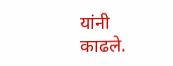यांनी काढले.